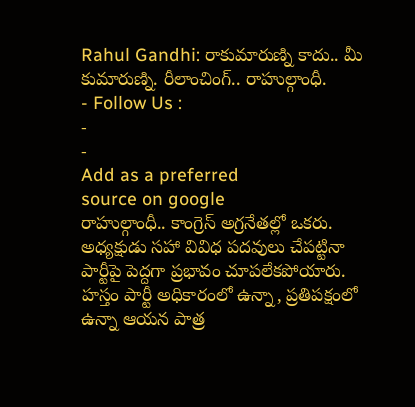Rahul Gandhi: రాకుమారుణ్ని కాదు.. మీ కుమారుణ్ని. రీలాంచింగ్.. రాహుల్గాంధీ.
- Follow Us :
-
-
Add as a preferred
source on google
రాహుల్గాంధీ.. కాంగ్రెస్ అగ్రనేతల్లో ఒకరు. అధ్యక్షుడు సహా వివిధ పదవులు చేపట్టినా పార్టీపై పెద్దగా ప్రభావం చూపలేకపోయారు. హస్తం పార్టీ అధికారంలో ఉన్నా, ప్రతిపక్షంలో ఉన్నా ఆయన పాత్ర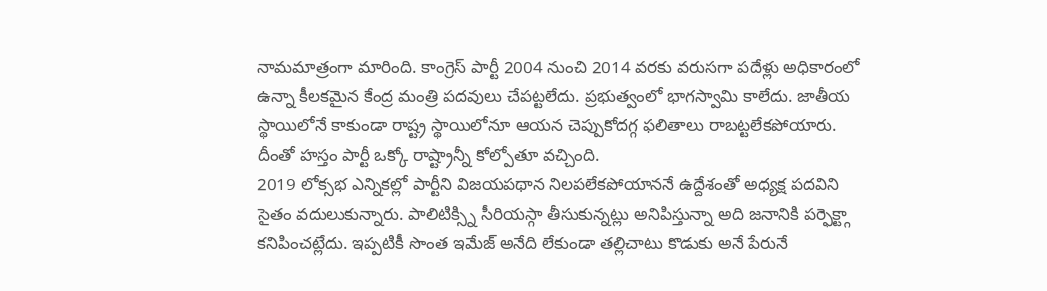నామమాత్రంగా మారింది. కాంగ్రెస్ పార్టీ 2004 నుంచి 2014 వరకు వరుసగా పదేళ్లు అధికారంలో ఉన్నా కీలకమైన కేంద్ర మంత్రి పదవులు చేపట్టలేదు. ప్రభుత్వంలో భాగస్వామి కాలేదు. జాతీయ స్థాయిలోనే కాకుండా రాష్ట్ర స్థాయిలోనూ ఆయన చెప్పుకోదగ్గ ఫలితాలు రాబట్టలేకపోయారు. దీంతో హస్తం పార్టీ ఒక్కో రాష్ట్రాన్నీ కోల్పోతూ వచ్చింది.
2019 లోక్సభ ఎన్నికల్లో పార్టీని విజయపథాన నిలపలేకపోయాననే ఉద్దేశంతో అధ్యక్ష పదవిని సైతం వదులుకున్నారు. పాలిటిక్స్ని సీరియస్గా తీసుకున్నట్లు అనిపిస్తున్నా అది జనానికి పర్ఫెక్ట్గా కనిపించట్లేదు. ఇప్పటికీ సొంత ఇమేజ్ అనేది లేకుండా తల్లిచాటు కొడుకు అనే పేరునే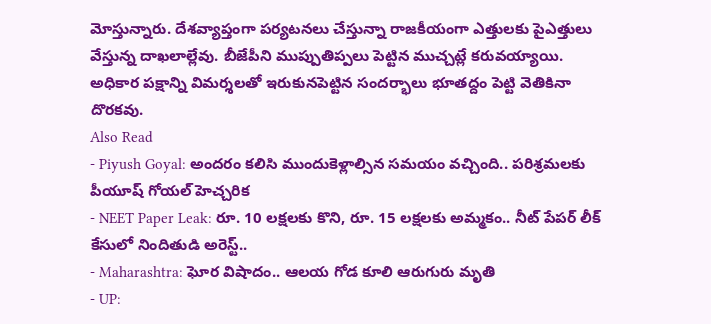మోస్తున్నారు. దేశవ్యాప్తంగా పర్యటనలు చేస్తున్నా రాజకీయంగా ఎత్తులకు పైఎత్తులు వేస్తున్న దాఖలాల్లేవు. బీజేపీని ముప్పుతిప్పలు పెట్టిన ముచ్చట్లే కరువయ్యాయి. అధికార పక్షాన్ని విమర్శలతో ఇరుకునపెట్టిన సందర్భాలు భూతద్దం పెట్టి వెతికినా దొరకవు.
Also Read
- Piyush Goyal: అందరం కలిసి ముందుకెళ్లాల్సిన సమయం వచ్చింది.. పరిశ్రమలకు పీయూష్ గోయల్ హెచ్చరిక
- NEET Paper Leak: రూ. 10 లక్షలకు కొని, రూ. 15 లక్షలకు అమ్మకం.. నీట్ పేపర్ లీక్ కేసులో నిందితుడి అరెస్ట్..
- Maharashtra: ఘోర విషాదం.. ఆలయ గోడ కూలి ఆరుగురు మృతి
- UP: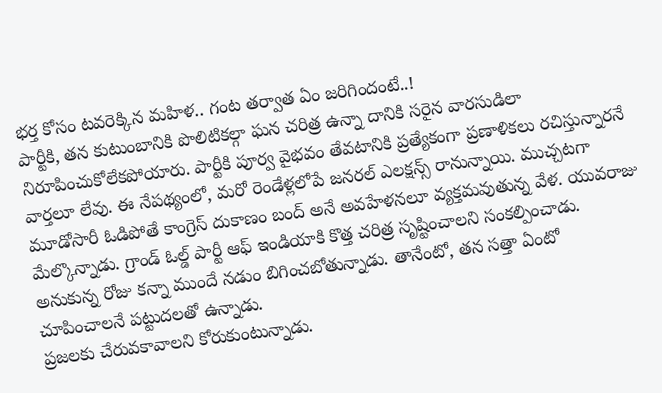భర్త కోసం టవరెక్కిన మహిళ.. గంట తర్వాత ఏం జరిగిందంటే..!
పార్టీకి, తన కుటుంబానికి పొలిటికల్గా ఘన చరిత్ర ఉన్నా దానికి సరైన వారసుడిలా నిరూపించుకోలేకపోయారు. పార్టీకి పూర్వ వైభవం తేవటానికి ప్రత్యేకంగా ప్రణాళికలు రచిస్తున్నారనే వార్తలూ లేవు. ఈ నేపథ్యంలో, మరో రెండేళ్లలోపే జనరల్ ఎలక్షన్స్ రానున్నాయి. ముచ్చటగా మూడోసారీ ఓడిపోతే కాంగ్రెస్ దుకాణం బంద్ అనే అవహేళనలూ వ్యక్తమవుతున్న వేళ. యువరాజు మేల్కొన్నాడు. గ్రాండ్ ఓల్డ్ పార్టీ ఆఫ్ ఇండియాకి కొత్త చరిత్ర సృష్టించాలని సంకల్పించాడు. అనుకున్న రోజు కన్నా ముందే నడుం బిగించబోతున్నాడు. తానేంటో, తన సత్తా ఏంటో చూపించాలనే పట్టుదలతో ఉన్నాడు.
ప్రజలకు చేరువకావాలని కోరుకుంటున్నాడు.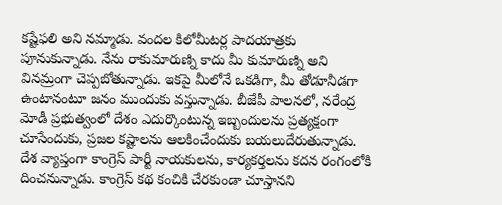కష్టేఫలి అని నమ్మాడు. వందల కిలోమీటర్ల పాదయాత్రకు పూనుకున్నాడు. నేను రాకుమారుణ్ని కాదు మీ కుమారుణ్ని అని వినమ్రంగా చెప్పబోతున్నాడు. ఇకపై మీలోనే ఒకడిగా, మీ తోడూనీడగా ఉంటానంటూ జనం ముందుకు వస్తున్నాడు. బీజేపీ పాలనలో, నరేంద్ర మోడీ ప్రభుత్వంలో దేశం ఎదుర్కొంటున్న ఇబ్బందులను ప్రత్యక్షంగా చూసేందుకు, ప్రజల కష్టాలను ఆలకించేందుకు బయలుదేరుతున్నాడు. దేశ వ్యాప్తంగా కాంగ్రెస్ పార్టీ నాయకులను, కార్యకర్తలను కదన రంగంలోకి దించనున్నాడు. కాంగ్రెస్ కథ కంచికి చేరకుండా చూస్తానని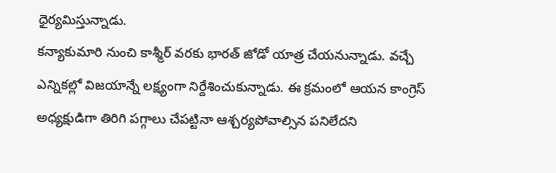ధైర్యమిస్తున్నాడు.
కన్యాకుమారి నుంచి కాశ్మీర్ వరకు భారత్ జోడో యాత్ర చేయనున్నాడు. వచ్చే ఎన్నికల్లో విజయాన్నే లక్ష్యంగా నిర్దేశించుకున్నాడు. ఈ క్రమంలో ఆయన కాంగ్రెస్ అధ్యక్షుడిగా తిరిగి పగ్గాలు చేపట్టినా ఆశ్చర్యపోవాల్సిన పనిలేదని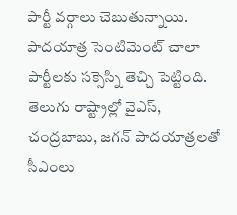పార్టీ వర్గాలు చెబుతున్నాయి. పాదయాత్ర సెంటిమెంట్ చాలా పార్టీలకు సక్సెస్ని తెచ్చి పెట్టింది. తెలుగు రాష్ట్రాల్లో వైఎస్, చంద్రబాబు, జగన్ పాదయాత్రలతో సీఎంలు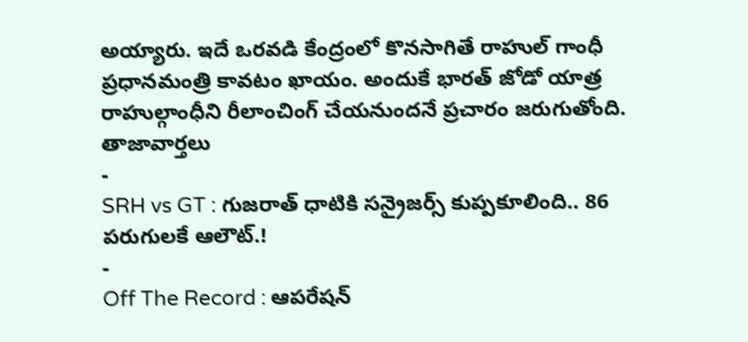అయ్యారు. ఇదే ఒరవడి కేంద్రంలో కొనసాగితే రాహుల్ గాంధీ ప్రధానమంత్రి కావటం ఖాయం. అందుకే భారత్ జోడో యాత్ర రాహుల్గాంధీని రీలాంచింగ్ చేయనుందనే ప్రచారం జరుగుతోంది.
తాజావార్తలు
-
SRH vs GT : గుజరాత్ ధాటికి సన్రైజర్స్ కుప్పకూలింది.. 86 పరుగులకే ఆలౌట్.!
-
Off The Record : ఆపరేషన్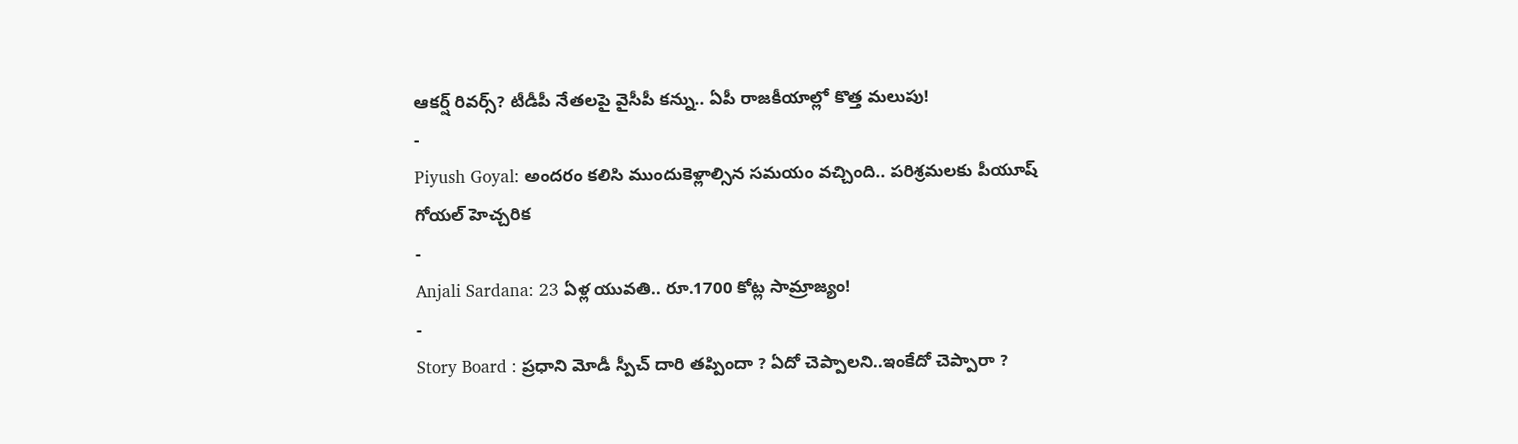ఆకర్ష్ రివర్స్? టీడీపీ నేతలపై వైసీపీ కన్ను.. ఏపీ రాజకీయాల్లో కొత్త మలుపు!
-
Piyush Goyal: అందరం కలిసి ముందుకెళ్లాల్సిన సమయం వచ్చింది.. పరిశ్రమలకు పీయూష్ గోయల్ హెచ్చరిక
-
Anjali Sardana: 23 ఏళ్ల యువతి.. రూ.1700 కోట్ల సామ్రాజ్యం!
-
Story Board : ప్రధాని మోడీ స్పీచ్ దారి తప్పిందా ? ఏదో చెప్పాలని..ఇంకేదో చెప్పారా ?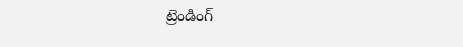ట్రెండింగ్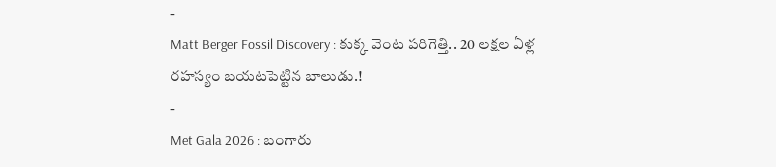-
Matt Berger Fossil Discovery : కుక్క వెంట పరిగెత్తి.. 20 లక్షల ఏళ్ల రహస్యం బయటపెట్టిన బాలుడు.!
-
Met Gala 2026 : బంగారు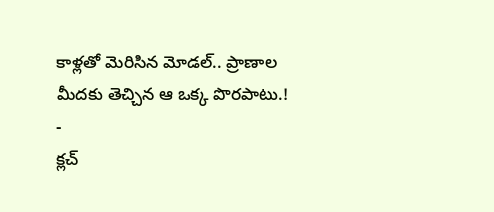కాళ్లతో మెరిసిన మోడల్.. ప్రాణాల మీదకు తెచ్చిన ఆ ఒక్క పొరపాటు.!
-
క్లచ్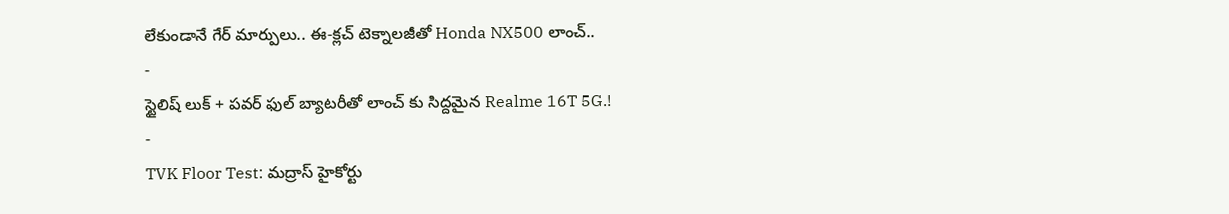లేకుండానే గేర్ మార్పులు.. ఈ-క్లచ్ టెక్నాలజీతో Honda NX500 లాంచ్..
-
స్టైలిష్ లుక్ + పవర్ ఫుల్ బ్యాటరీతో లాంచ్ కు సిద్దమైన Realme 16T 5G.!
-
TVK Floor Test: మద్రాస్ హైకోర్టు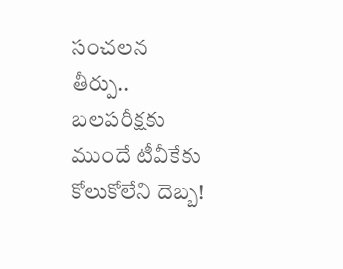సంచలన తీర్పు.. బలపరీక్షకు ముందే టీవీకేకు కోలుకోలేని దెబ్బ!